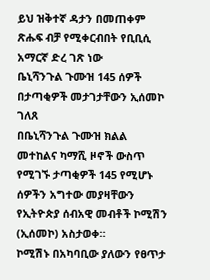ይህ ዝቅተኛ ዳታን በመጠቀም ጽሑፍ ብቻ የሚቀርብበት የቢቢሲ አማርኛ ድረ ገጽ ነው
ቤኒሻንጉል ጉሙዝ 145 ሰዎች በታጣቂዎች መታገታቸውን ኢሰመኮ ገለጸ
በቤኒሻንጉል ጉሙዝ ክልል መተከልና ካማሺ ዞኖች ውስጥ የሚገኙ ታጣቂዎች 145 የሚሆኑ ሰዎችን አግተው መያዛቸውን የኢትዮጵያ ሰብአዊ መብቶች ኮሚሽን (ኢሰመኮ) አስታወቀ።
ኮሚሽኑ በአካባቢው ያለውን የፀጥታ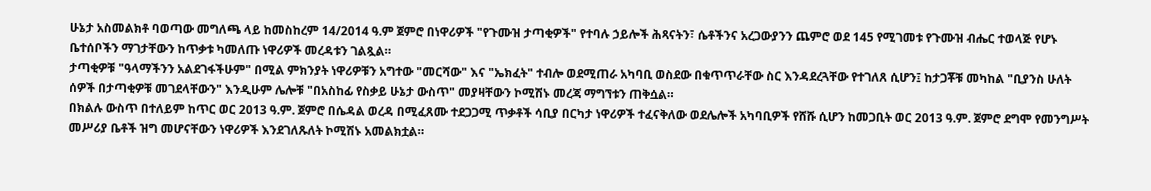ሁኔታ አስመልክቶ ባወጣው መግለጫ ላይ ከመስከረም 14/2014 ዓ.ም ጀምሮ በነዋሪዎች "የጉሙዝ ታጣቂዎች" የተባሉ ኃይሎች ሕጻናትን፣ ሴቶችንና አረጋውያንን ጨምሮ ወደ 145 የሚገመቱ የጉሙዝ ብሔር ተወላጅ የሆኑ ቤተሰቦችን ማገታቸውን ከጥቃቱ ካመለጡ ነዋሪዎች መረዳቱን ገልጿል።
ታጣቂዎቹ "ዓላማችንን አልደገፋችሁም" በሚል ምክንያት ነዋሪዎቹን አግተው "መርሻው" እና "ኤክፈት" ተብሎ ወደሚጠራ አካባቢ ወስደው በቁጥጥራቸው ስር እንዳደረጓቸው የተገለጸ ሲሆን፤ ከታጋቾቹ መካከል "ቢያንስ ሁለት ሰዎች በታጣቂዎቹ መገደላቸውን" እንዲሁም ሌሎቹ "በአስከፊ የስቃይ ሁኔታ ውስጥ" መያዛቸውን ኮሚሽኑ መረጃ ማግኘቱን ጠቅሷል።
በክልሉ ውስጥ በተለይም ከጥር ወር 2013 ዓ.ም. ጀምሮ በሴዳል ወረዳ በሚፈጸሙ ተደጋጋሚ ጥቃቶች ሳቢያ በርካታ ነዋሪዎች ተፈናቅለው ወደሌሎች አካባቢዎች የሸሹ ሲሆን ከመጋቢት ወር 2013 ዓ.ም. ጀምሮ ደግሞ የመንግሥት መሥሪያ ቤቶች ዝግ መሆናቸውን ነዋሪዎች እንደገለጹለት ኮሚሽኑ አመልክቷል።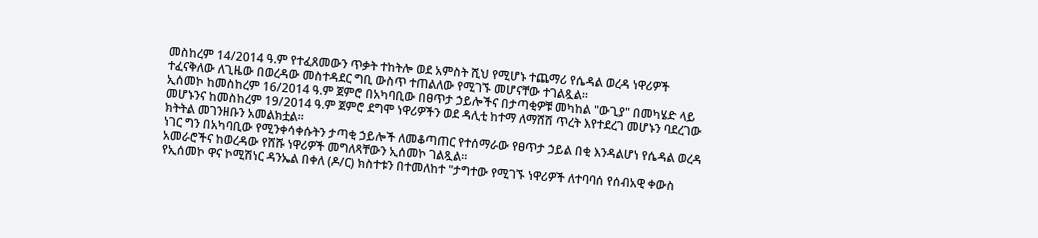መስከረም 14/2014 ዓ.ም የተፈጸመውን ጥቃት ተከትሎ ወደ አምስት ሺህ የሚሆኑ ተጨማሪ የሴዳል ወረዳ ነዋሪዎች ተፈናቅለው ለጊዜው በወረዳው መስተዳደር ግቢ ውስጥ ተጠልለው የሚገኙ መሆናቸው ተገልጿል።
ኢሰመኮ ከመስከረም 16/2014 ዓ.ም ጀምሮ በአካባቢው በፀጥታ ኃይሎችና በታጣቂዎቹ መካከል "ውጊያ" በመካሄድ ላይ መሆኑንና ከመስከረም 19/2014 ዓ.ም ጀምሮ ደግሞ ነዋሪዎችን ወደ ዳሊቲ ከተማ ለማሸሽ ጥረት እየተደረገ መሆኑን ባደረገው ክትትል መገንዘቡን አመልክቷል።
ነገር ግን በአካባቢው የሚንቀሳቀሱትን ታጣቂ ኃይሎች ለመቆጣጠር የተሰማራው የፀጥታ ኃይል በቂ እንዳልሆነ የሴዳል ወረዳ አመራሮችና ከወረዳው የሸሹ ነዋሪዎች መግለጻቸውን ኢሰመኮ ገልጿል።
የኢሰመኮ ዋና ኮሚሽነር ዳንኤል በቀለ (ዶ/ር) ክስተቱን በተመለከተ "ታግተው የሚገኙ ነዋሪዎች ለተባባሰ የሰብአዊ ቀውስ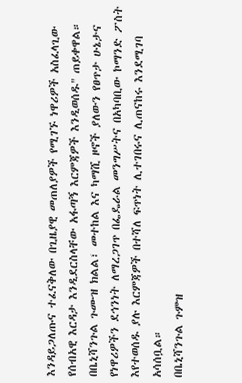እንዳይጋለጡና ተፈናቅለው በጊዜያዊ መጠለያዎች የሚገኙ ነዋሪዎች አስፈላጊው የሰብአዊ እርዳታ እንዲደርስላቸው አፋጣኝ እርምጃዎች እንዲወሰዱ" ጠይቀዋል።
በቤኒሻንጉል ጉሙዝ ክልል፣ መተከል እና ካማሺ ዞኖች ያለውን የፀጥታ ሁኔታና የነዋሪዎችን ደኅንነት ለማረጋገጥ በፌዴራል መንግሥትና በአካባቢው ኮማንድ ፖስት እየተወሰዱ ያሉ እርምጃዎች በተሻለ ፍጥነት ሊተገበሩና ሊጠናከሩ እንደሚገባ አሳሰቧል።
በቤኒሻንጉል ጉምዝ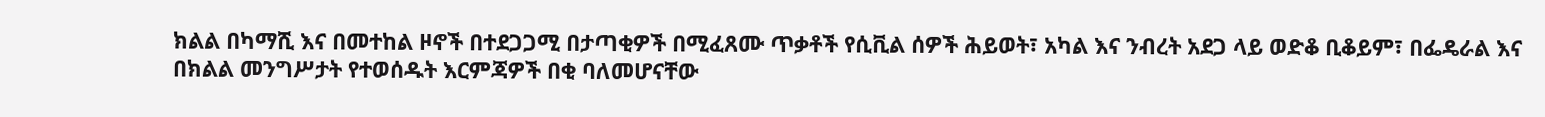ክልል በካማሺ እና በመተከል ዞኖች በተደጋጋሚ በታጣቂዎች በሚፈጸሙ ጥቃቶች የሲቪል ሰዎች ሕይወት፣ አካል እና ንብረት አደጋ ላይ ወድቆ ቢቆይም፣ በፌዴራል እና በክልል መንግሥታት የተወሰዱት እርምጃዎች በቂ ባለመሆናቸው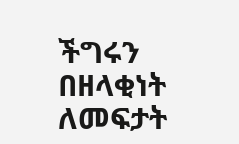ችግሩን በዘላቂነት ለመፍታት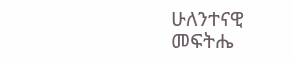ሁለንተናዊ መፍትሔ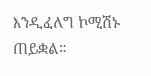እንዲፈለግ ኮሚሽኑ ጠይቋል።